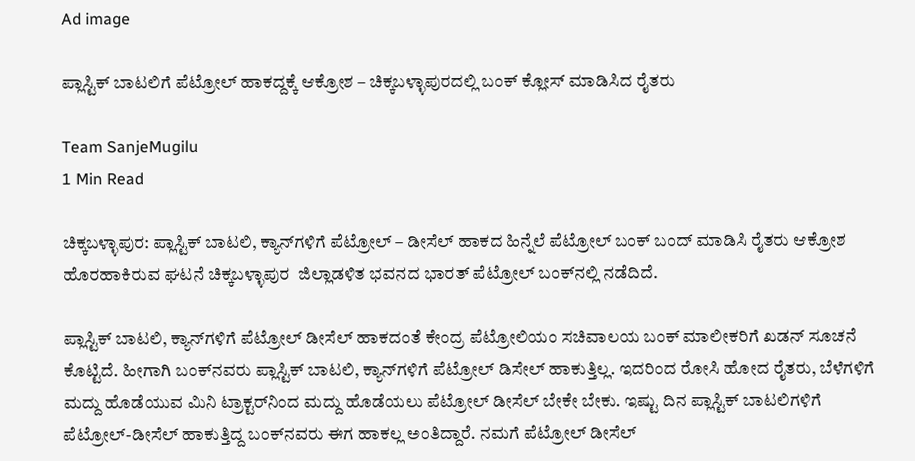Ad image

ಪ್ಲಾಸ್ಟಿಕ್ ಬಾಟಲಿಗೆ ಪೆಟ್ರೋಲ್ ಹಾಕದ್ದಕ್ಕೆ ಆಕ್ರೋಶ – ಚಿಕ್ಕಬಳ್ಳಾಪುರದಲ್ಲಿ ಬಂಕ್ ಕ್ಲೋಸ್ ಮಾಡಿಸಿದ ರೈತರು

Team SanjeMugilu
1 Min Read

ಚಿಕ್ಕಬಳ್ಳಾಪುರ: ಪ್ಲಾಸ್ಟಿಕ್ ಬಾಟಲಿ, ಕ್ಯಾನ್‌ಗಳಿಗೆ ಪೆಟ್ರೋಲ್ – ಡೀಸೆಲ್ ಹಾಕದ ಹಿನ್ನೆಲೆ ಪೆಟ್ರೋಲ್ ಬಂಕ್ ಬಂದ್ ಮಾಡಿಸಿ ರೈತರು ಆಕ್ರೋಶ ಹೊರಹಾಕಿರುವ ಘಟನೆ ಚಿಕ್ಕಬಳ್ಳಾಪುರ  ಜಿಲ್ಲಾಡಳಿತ ಭವನದ ಭಾರತ್ ಪೆಟ್ರೋಲ್ ಬಂಕ್‌ನಲ್ಲಿ ನಡೆದಿದೆ.

ಪ್ಲಾಸ್ಟಿಕ್ ಬಾಟಲಿ, ಕ್ಯಾನ್‌ಗಳಿಗೆ ಪೆಟ್ರೋಲ್ ಡೀಸೆಲ್ ಹಾಕದಂತೆ ಕೇಂದ್ರ ಪೆಟ್ರೋಲಿಯಂ ಸಚಿವಾಲಯ ಬಂಕ್ ಮಾಲೀಕರಿಗೆ ಖಡನ್ ಸೂಚನೆ ಕೊಟ್ಟಿದೆ. ಹೀಗಾಗಿ ಬಂಕ್‌ನವರು ಪ್ಲಾಸ್ಟಿಕ್ ಬಾಟಲಿ, ಕ್ಯಾನ್‌ಗಳಿಗೆ ಪೆಟ್ರೋಲ್ ಡಿಸೇಲ್ ಹಾಕುತ್ತಿಲ್ಲ. ಇದರಿಂದ ರೋಸಿ ಹೋದ ರೈತರು, ಬೆಳೆಗಳಿಗೆ ಮದ್ದು ಹೊಡೆಯುವ ಮಿನಿ ಟ್ರಾಕ್ಟರ್‌ನಿಂದ ಮದ್ದು ಹೊಡೆಯಲು ಪೆಟ್ರೋಲ್ ಡೀಸೆಲ್ ಬೇಕೇ ಬೇಕು. ಇಷ್ಟು ದಿನ ಪ್ಲಾಸ್ಟಿಕ್ ಬಾಟಲಿಗಳಿಗೆ ಪೆಟ್ರೋಲ್-ಡೀಸೆಲ್ ಹಾಕುತ್ತಿದ್ದ ಬಂಕ್‌ನವರು ಈಗ ಹಾಕಲ್ಲ ಅಂತಿದ್ದಾರೆ. ನಮಗೆ ಪೆಟ್ರೋಲ್ ಡೀಸೆಲ್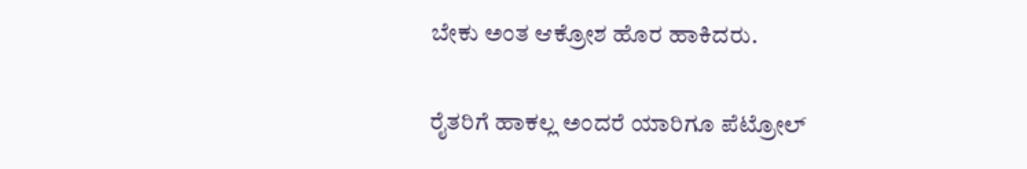ಬೇಕು ಅಂತ ಆಕ್ರೋಶ ಹೊರ ಹಾಕಿದರು.

ರೈತರಿಗೆ ಹಾಕಲ್ಲ ಅಂದರೆ ಯಾರಿಗೂ ಪೆಟ್ರೋಲ್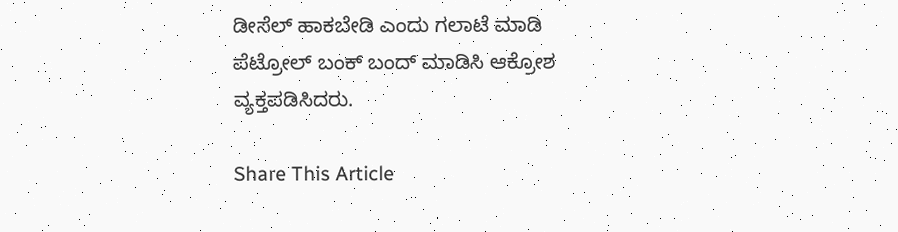ಡೀಸೆಲ್ ಹಾಕಬೇಡಿ ಎಂದು ಗಲಾಟೆ ಮಾಡಿ ಪೆಟ್ರೋಲ್ ಬಂಕ್ ಬಂದ್ ಮಾಡಿಸಿ ಆಕ್ರೋಶ ವ್ಯಕ್ತಪಡಿಸಿದರು.

Share This Article